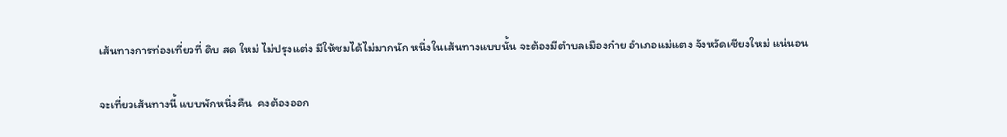เส้นทางการท่องเที่ยวที่ ดิบ สด ใหม่ ไม่ปรุงแต่ง มีให้ชมได้ไม่มากนัก หนึ่งในเส้นทางแบบนั้น จะต้องมีตำบลเมืองก๋าย อำเภอแม่แตง จังหวัดเชียงใหม่ แน่นอน

จะเที่ยวเส้นทางนี้ แบบพักหนึ่งคืน  คงต้องออก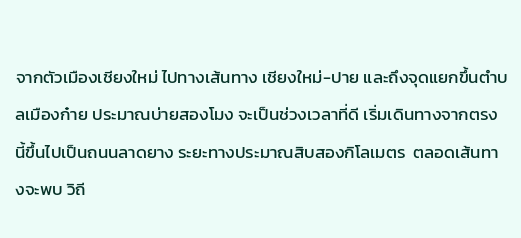จากตัวเมืองเชียงใหม่ ไปทางเส้นทาง เชียงใหม่-ปาย และถึงจุดแยกขึ้นตำบลเมืองก๋าย ประมาณบ่ายสองโมง จะเป็นช่วงเวลาที่ดี เริ่มเดินทางจากตรงนี้ขึ้นไปเป็นถนนลาดยาง ระยะทางประมาณสิบสองกิโลเมตร  ตลอดเส้นทางจะพบ วิถี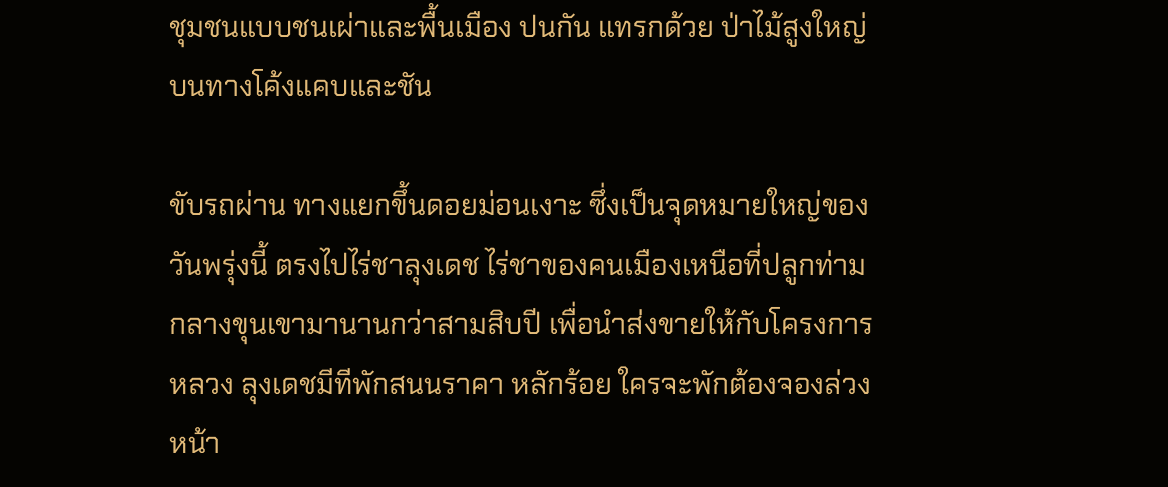ชุมชนแบบชนเผ่าและพื้นเมือง ปนกัน แทรกด้วย ป่าไม้สูงใหญ่ บนทางโค้งแคบและชัน

ขับรถผ่าน ทางแยกขึ้นดอยม่อนเงาะ ซึ่งเป็นจุดหมายใหญ่ของวันพรุ่งนี้ ตรงไปไร่ชาลุงเดช ไร่ชาของคนเมืองเหนือที่ปลูกท่ามกลางขุนเขามานานกว่าสามสิบปี เพื่อนำส่งขายให้กับโครงการหลวง ลุงเดชมีทีพักสนนราคา หลักร้อย ใครจะพักต้องจองล่วงหน้า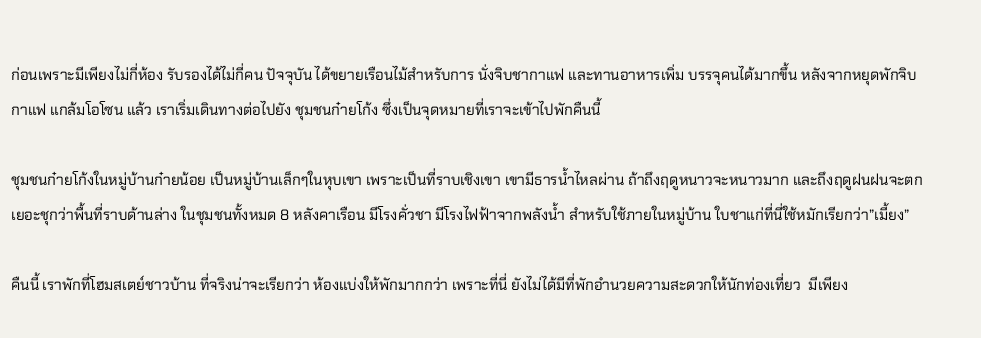ก่อนเพราะมีเพียงไม่กี่ห้อง รับรองได้ไม่กี่คน ปัจจุบัน ได้ขยายเรือนไม้สำหรับการ นั่งจิบชากาแฟ และทานอาหารเพิ่ม บรรจุคนได้มากขึ้น หลังจากหยุดพักจิบกาแฟ แกล้มโอโซน แล้ว เราเริ่มเดินทางต่อไปยัง ชุมชนก๋ายโก้ง ซึ่งเป็นจุดหมายที่เราจะเข้าไปพักคืนนี้

ชุมชนก๋ายโก้งในหมู่บ้านก๋ายน้อย เป็นหมู่บ้านเล็กๆในหุบเขา เพราะเป็นที่ราบเชิงเขา เขามีธารน้ำไหลผ่าน ถ้าถึงฤดูหนาวจะหนาวมาก และถึงฤดูฝนฝนจะตกเยอะชุกว่าพื้นที่ราบด้านล่าง ในชุมชนทั้งหมด 8 หลังคาเรือน มีโรงคั่วชา มีโรงไฟฟ้าจากพลังน้ำ สำหรับใช้ภายในหมู่บ้าน ใบชาแก่ที่นี่ใช้หมักเรียกว่า”เมี้ยง”

คืนนี้ เราพักที่โฮมสเตย์ชาวบ้าน ที่จริงน่าจะเรียกว่า ห้องแบ่งให้พักมากกว่า เพราะที่นี่ ยังไม่ได้มีที่พักอำนวยความสะดวกให้นักท่องเที่ยว  มีเพียง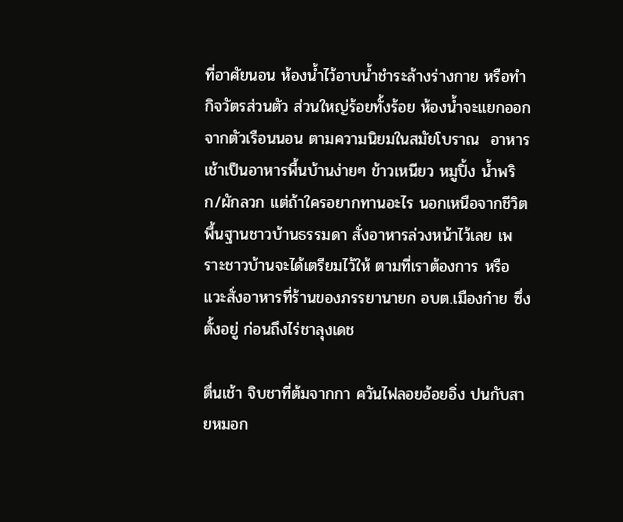ที่อาศัยนอน ห้องน้ำไว้อาบน้ำชำระล้างร่างกาย หรือทำกิจวัตรส่วนตัว ส่วนใหญ่ร้อยทั้งร้อย ห้องน้ำจะแยกออกจากตัวเรือนนอน ตามความนิยมในสมัยโบราณ  อาหารเช้าเป็นอาหารพื้นบ้านง่ายๆ ข้าวเหนียว หมูปิ้ง น้ำพริก/ผักลวก แต่ถ้าใครอยากทานอะไร นอกเหนือจากชีวิตพื้นฐานชาวบ้านธรรมดา สั่งอาหารล่วงหน้าไว้เลย เพราะชาวบ้านจะได้เตรียมไว้ให้ ตามที่เราต้องการ หรือ แวะสั่งอาหารที่ร้านของภรรยานายก อบต.เมืองก๋าย ซึ่งตั้งอยู่ ก่อนถึงไร่ชาลุงเดช

ตื่นเช้า จิบชาที่ต้มจากกา ควันไฟลอยอ้อยอิ่ง ปนกับสายหมอก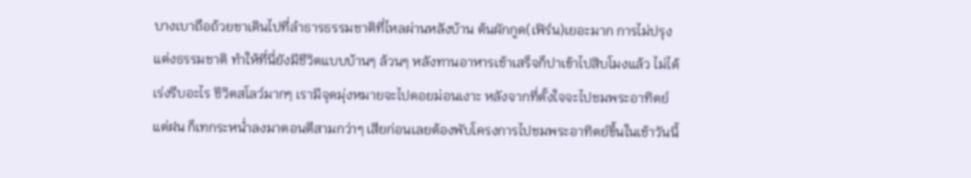บางเบาถือถ้วยชาเดินไปที่ลำธารธรรมชาติที่ไหลผ่านหลังบ้าน ต้นผักกูด(เฟิร์น)เยอะมาก การไม่ปรุงแต่งธรรมชาติ ทำให้ที่นี่ยังมีชีวิตแบบบ้านๆ ล้วนๆ หลังทานอาหารเช้าเสร็จก็ปาเข้าไปสิบโมงแล้ว ไม่ได้เร่งรีบอะไร ชีวิตสโลว์มากๆ เรามีจุดมุ่งหมายจะไปดอยม่อนเงาะ หลังจากที่ตั้งใจจะไปชมพระอาทิตย์แต่ฝน ก็เทกระหน่ำลงมาตอนตีสามกว่าๆ เสียก่อนเลยต้องพับโครงการไปชมพระอาทิตย์ขึ้นในเช้าวันนี้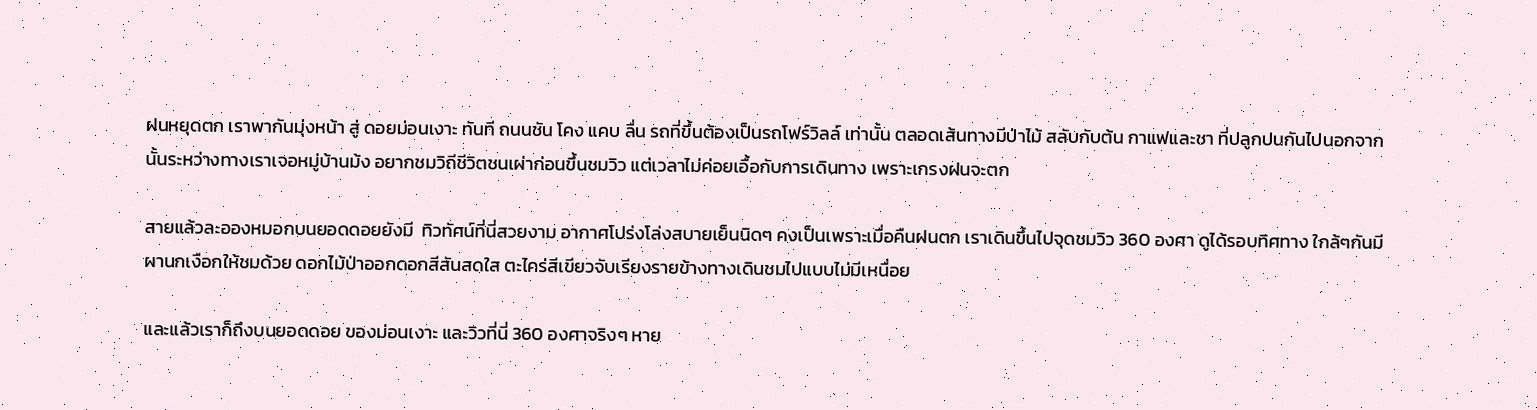ฝนหยุดตก เราพากันมุ่งหน้า สู่ ดอยม่อนเงาะ ทันที ถนนชัน โคง แคบ ลื่น รถที่ขึ้นต้องเป็นรถโฟร์วิลล์ เท่านั้น ตลอดเส้นทางมีป่าไม้ สลับกับต้น กาแฟและชา ที่ปลูกปนกันไปนอกจากนั้นระหว่างทางเราเจอหมู่บ้านม้ง อยากชมวิถีชีวิตชนเผ่าก่อนขึ้นชมวิว แต่เวลาไม่ค่อยเอื้อกับการเดินทาง เพราะเกรงฝนจะตก

สายแล้วละอองหมอกบนยอดดอยยังมี  ทิวทัศน์ที่นี่สวยงาม อากาศโปร่งโล่งสบายเย็นนิดๆ คงเป็นเพราะเมื่อคืนฝนตก เราเดินขึ้นไปจุดชมวิว 360 องศา ดูได้รอบทิศทาง ใกล้ๆกันมีผานกเงือกให้ชมด้วย ดอกไม้ป่าออกดอกสีสันสดใส ตะไคร่สีเขียวจับเรียงรายข้างทางเดินชมไปแบบไม่มีเหนื่อย

และแล้วเราก็ถึงบนยอดดอย ของม่อนเงาะ และวิวที่นี่ 360 องศาจริงๆ หาย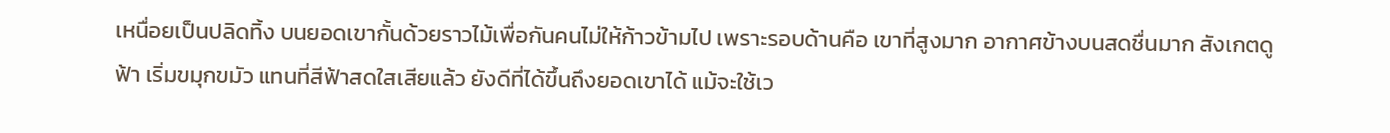เหนื่อยเป็นปลิดทิ้ง บนยอดเขากั้นด้วยราวไม้เพื่อกันคนไม่ให้ก้าวข้ามไป เพราะรอบด้านคือ เขาที่สูงมาก อากาศข้างบนสดชื่นมาก สังเกตดูฟ้า เริ่มขมุกขมัว แทนที่สีฟ้าสดใสเสียแล้ว ยังดีที่ได้ขึ้นถึงยอดเขาได้ แม้จะใช้เว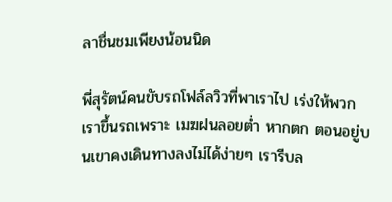ลาชื่นชมเพียงน้อนนิด

พี่สุรัตน์คนขับรถโฟล์ลวิวที่พาเราไป เร่งให้พวกเราขึ้นรถเพราะ เมฆฝนลอยต่ำ หากตก ตอนอยู่บนเขาคงเดินทางลงไม่ได้ง่ายๆ เรารีบล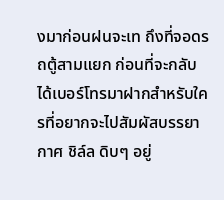งมาก่อนฝนจะเท ถึงที่จอดรถตู้สามแยก ก่อนที่จะกลับ ได้เบอร์โทรมาฝากสำหรับใครที่อยากจะไปสัมผัสบรรยากาศ ชิล์ล ดิบๆ อยู่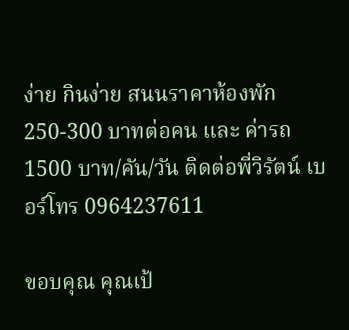ง่าย กินง่าย สนนราคาห้องพัก 250-300 บาทต่อคน และ ค่ารถ 1500 บาท/คัน/วัน ติดต่อพี่วิรัตน์ เบอร์โทร 0964237611

ขอบคุณ คุณเป้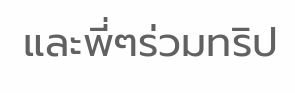และพี่ๆร่วมทริป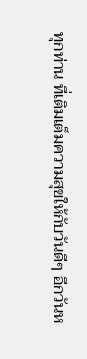ทุกท่าน ที่เติมเต็มความสุขให้กับวันดีๆ อีกวันห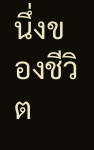นึ่งของชีวิต